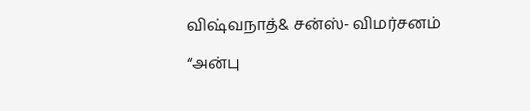விஷ்வநாத்& சன்ஸ்- விமர்சனம்

“அன்பு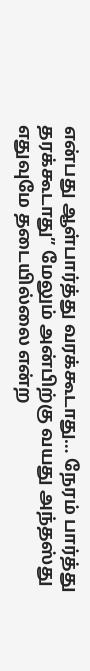என்பது ஆள்பார்த்து வரக்கூடாது… நேரம் பார்த்து தரக்கூடாது” மேலும் அன்பிற்கு வயது அந்தஸ்து எதுவுமே தடையில்லை என்ற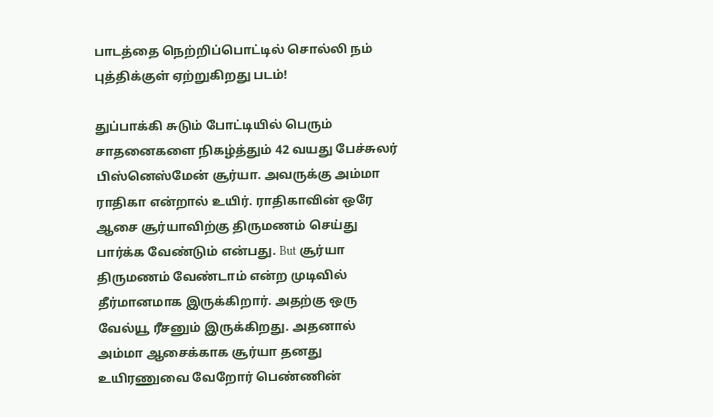பாடத்தை நெற்றிப்பொட்டில் சொல்லி நம் புத்திக்குள் ஏற்றுகிறது படம்!

துப்பாக்கி சுடும் போட்டியில் பெரும் சாதனைகளை நிகழ்த்தும் 42 வயது பேச்சுலர் பிஸ்னெஸ்மேன் சூர்யா. அவருக்கு அம்மா ராதிகா என்றால் உயிர். ராதிகாவின் ஒரே ஆசை சூர்யாவிற்கு திருமணம் செய்து பார்க்க வேண்டும் என்பது. But சூர்யா திருமணம் வேண்டாம் என்ற முடிவில் தீர்மானமாக இருக்கிறார். அதற்கு ஒரு வேல்யூ ரீசனும் இருக்கிறது. அதனால் அம்மா ஆசைக்காக சூர்யா தனது உயிரணுவை வேறோர் பெண்ணின்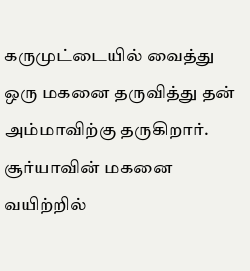கருமுட்டையில் வைத்து ஒரு மகனை தருவித்து தன் அம்மாவிற்கு தருகிறார். சூர்யாவின் மகனை வயிற்றில்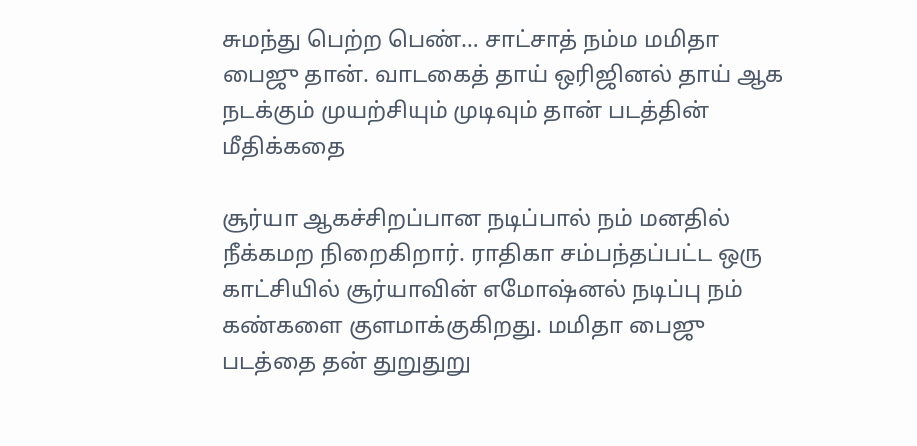சுமந்து பெற்ற பெண்… சாட்சாத் நம்ம மமிதா பைஜு தான். வாடகைத் தாய் ஒரிஜினல் தாய் ஆக நடக்கும் முயற்சியும் முடிவும் தான் படத்தின் மீதிக்கதை

சூர்யா ஆகச்சிறப்பான நடிப்பால் நம் மனதில் நீக்கமற நிறைகிறார். ராதிகா சம்பந்தப்பட்ட ஒரு காட்சியில் சூர்யாவின் எமோஷ்னல் நடிப்பு நம் கண்களை குளமாக்குகிறது. மமிதா பைஜு படத்தை தன் துறுதுறு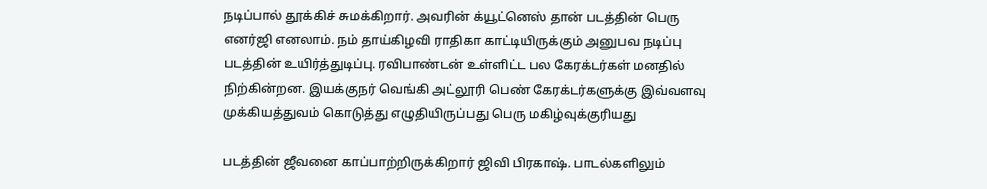நடிப்பால் தூக்கிச் சுமக்கிறார். அவரின் க்யூட்னெஸ் தான் படத்தின் பெரு எனர்ஜி எனலாம். நம் தாய்கிழவி ராதிகா காட்டியிருக்கும் அனுபவ நடிப்பு படத்தின் உயிர்த்துடிப்பு. ரவிபாண்டன் உள்ளிட்ட பல கேரக்டர்கள் மனதில் நிற்கின்றன. இயக்குநர் வெங்கி அட்லூரி பெண் கேரக்டர்களுக்கு இவ்வளவு முக்கியத்துவம் கொடுத்து எழுதியிருப்பது பெரு மகிழ்வுக்குரியது

படத்தின் ஜீவனை காப்பாற்றிருக்கிறார் ஜிவி பிரகாஷ். பாடல்களிலும்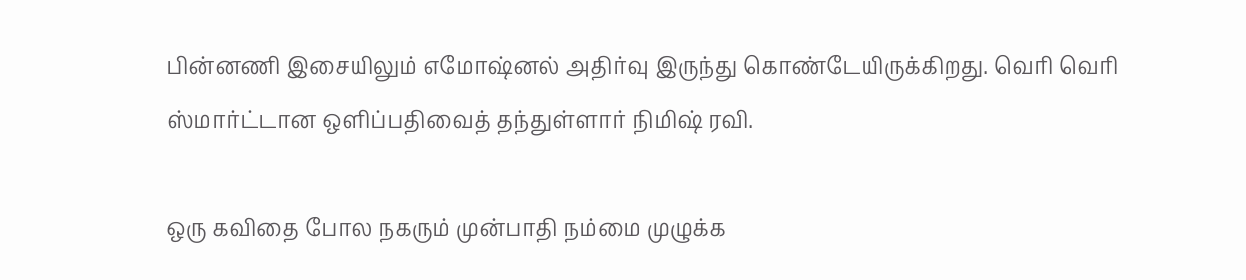பின்னணி இசையிலும் எமோஷ்னல் அதிர்வு இருந்து கொண்டேயிருக்கிறது. வெரி வெரி ஸ்மார்ட்டான ஒளிப்பதிவைத் தந்துள்ளார் நிமிஷ் ரவி.

ஒரு கவிதை போல நகரும் முன்பாதி நம்மை முழுக்க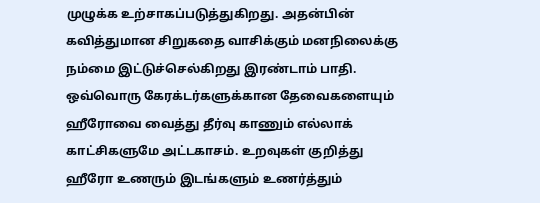முழுக்க உற்சாகப்படுத்துகிறது. அதன்பின் கவித்துமான சிறுகதை வாசிக்கும் மனநிலைக்கு நம்மை இட்டுச்செல்கிறது இரண்டாம் பாதி. ஒவ்வொரு கேரக்டர்களுக்கான தேவைகளையும் ஹீரோவை வைத்து தீர்வு காணும் எல்லாக் காட்சிகளுமே அட்டகாசம். உறவுகள் குறித்து ஹீரோ உணரும் இடங்களும் உணர்த்தும்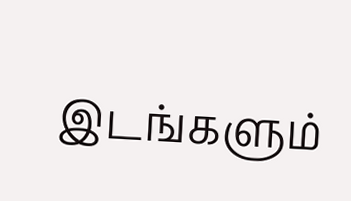இடங்களும்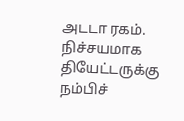அடடா ரகம். நிச்சயமாக தியேட்டருக்கு நம்பிச்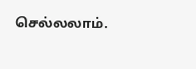செல்லலாம்.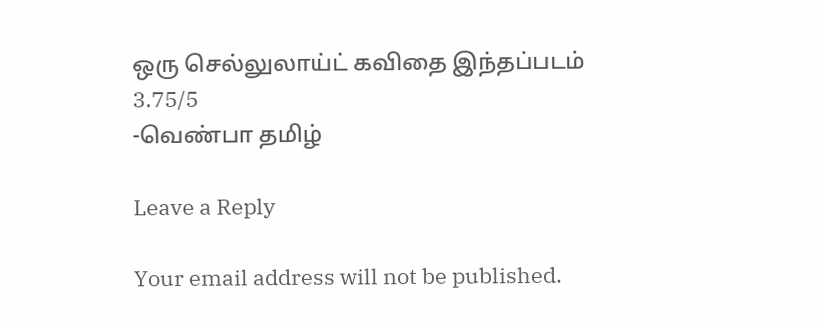ஒரு செல்லுலாய்ட் கவிதை இந்தப்படம்
3.75/5
-வெண்பா தமிழ்

Leave a Reply

Your email address will not be published.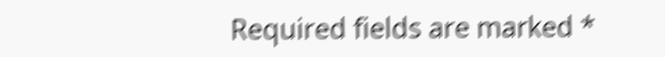Required fields are marked *